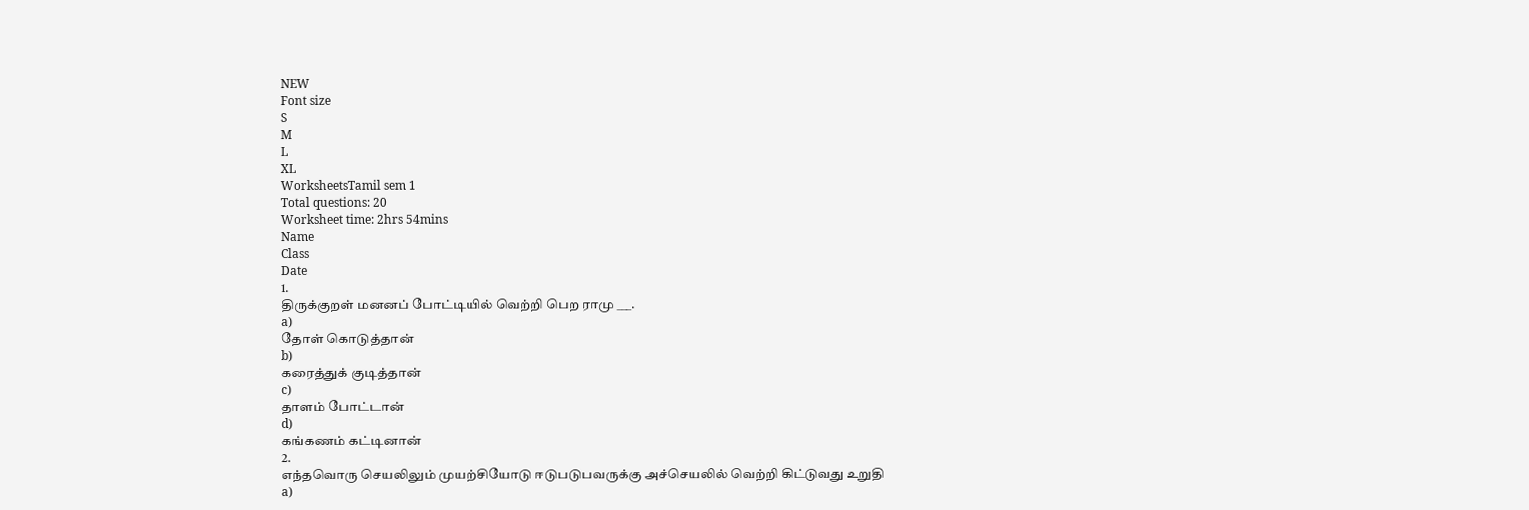NEW
Font size
S
M
L
XL
WorksheetsTamil sem 1
Total questions: 20
Worksheet time: 2hrs 54mins
Name
Class
Date
1.
திருக்குறள் மனனப் போட்டியில் வெற்றி பெற ராமு ___.
a)
தோள் கொடுத்தான்
b)
கரைத்துக் குடித்தான்
c)
தாளம் போட்டான்
d)
கங்கணம் கட்டினான்
2.
எந்தவொரு செயலிலும் முயற்சியோடு ஈடுபடுபவருக்கு அச்செயலில் வெற்றி கிட்டுவது உறுதி
a)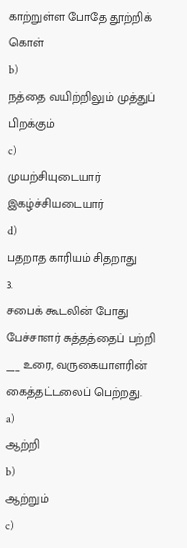காற்றுள்ள போதே தூற்றிக் கொள்
b)
நத்தை வயிற்றிலும் முத்துப் பிறக்கும்
c)
முயற்சியுடையார் இகழ்ச்சியடையார்
d)
பதறாத காரியம் சிதறாது
3.
சபைக் கூடலின் போது பேச்சாளர் சுத்தத்தைப் பற்றி ___ உரை, வருகையாளரின் கைத்தட்டலைப் பெற்றது.
a)
ஆற்றி
b)
ஆற்றும்
c)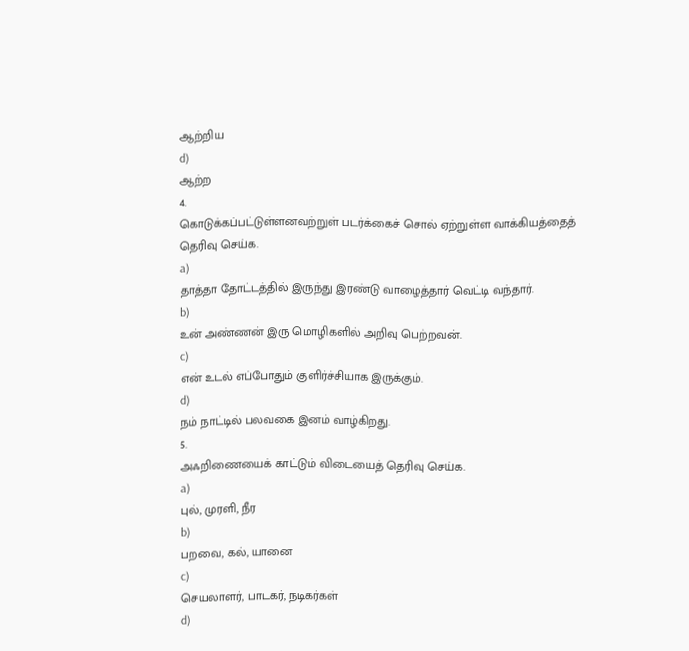ஆற்றிய
d)
ஆற்ற
4.
கொடுக்கப்பட்டுள்ளனவற்றுள் படர்க்கைச் சொல் ஏற்றுள்ள வாக்கியத்தைத் தெரிவு செய்க.
a)
தாத்தா தோட்டத்தில் இருந்து இரண்டு வாழைத்தார் வெட்டி வந்தார்.
b)
உன் அண்ணன் இரு மொழிகளில் அறிவு பெற்றவன்.
c)
என் உடல் எப்போதும் குளிர்ச்சியாக இருக்கும்.
d)
நம் நாட்டில் பலவகை இனம் வாழ்கிறது.
5.
அஃறிணையைக் காட்டும் விடையைத் தெரிவு செய்க.
a)
புல், முரளி, நீர
b)
பறவை, கல், யானை
c)
செயலாளர், பாடகர், நடிகர்கள்
d)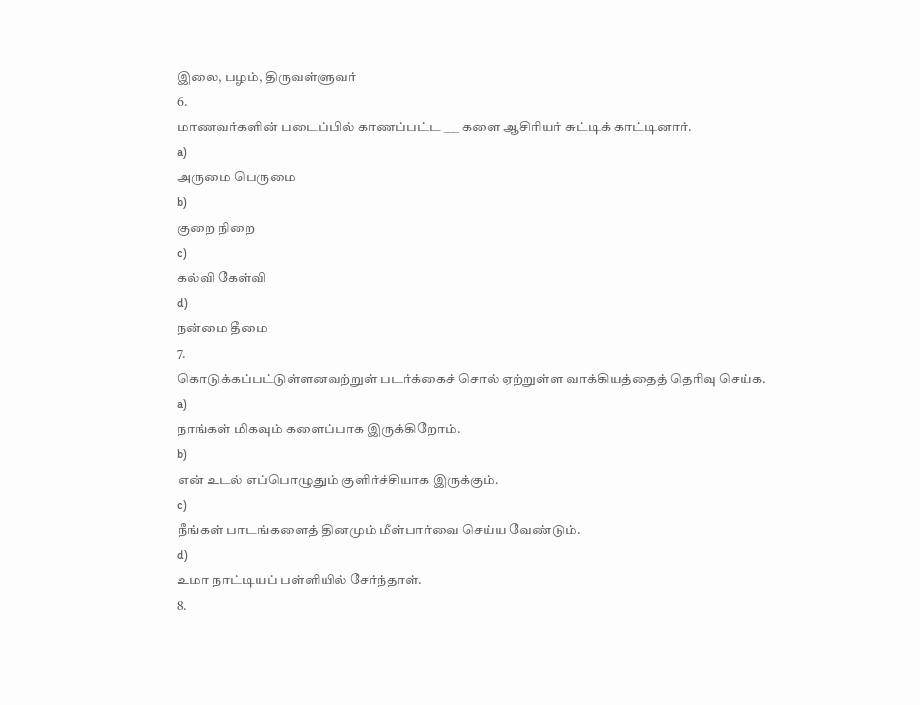இலை, பழம், திருவள்ளுவர்
6.
மாணவர்களின் படைப்பில் காணப்பட்ட ___ களை ஆசிரியர் சுட்டிக் காட்டினார்.
a)
அருமை பெருமை
b)
குறை நிறை
c)
கல்வி கேள்வி
d)
நன்மை தீமை
7.
கொடுக்கப்பட்டுள்ளனவற்றுள் படர்க்கைச் சொல் ஏற்றுள்ள வாக்கியத்தைத் தெரிவு செய்க.
a)
நாங்கள் மிகவும் களைப்பாக இருக்கிறோம்.
b)
என் உடல் எப்பொழுதும் குளிர்ச்சியாக இருக்கும்.
c)
நீங்கள் பாடங்களைத் தினமும் மீள்பார்வை செய்ய வேண்டும்.
d)
உமா நாட்டியப் பள்ளியில் சேர்ந்தாள்.
8.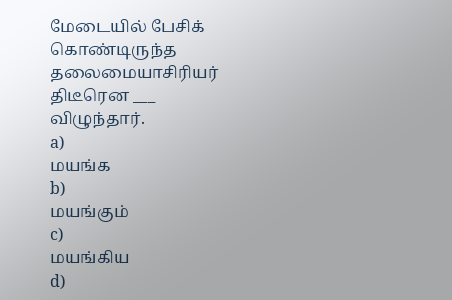மேடையில் பேசிக் கொண்டிருந்த தலைமையாசிரியர் திடீரென ___ விழுந்தார்.
a)
மயங்க
b)
மயங்கும்
c)
மயங்கிய
d)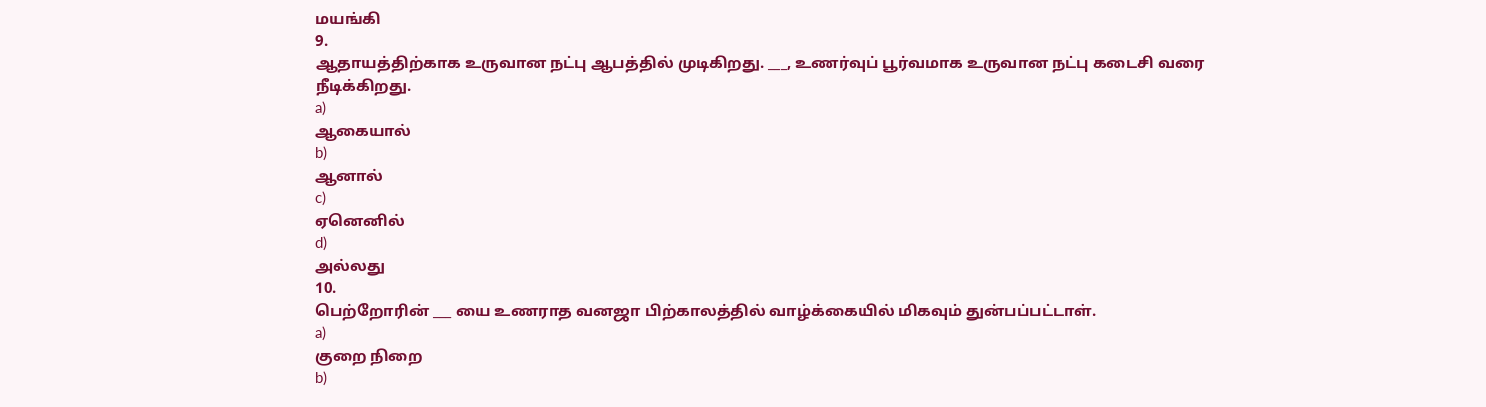மயங்கி
9.
ஆதாயத்திற்காக உருவான நட்பு ஆபத்தில் முடிகிறது. ___, உணர்வுப் பூர்வமாக உருவான நட்பு கடைசி வரை நீடிக்கிறது.
a)
ஆகையால்
b)
ஆனால்
c)
ஏனெனில்
d)
அல்லது
10.
பெற்றோரின் ___ யை உணராத வனஜா பிற்காலத்தில் வாழ்க்கையில் மிகவும் துன்பப்பட்டாள்.
a)
குறை நிறை
b)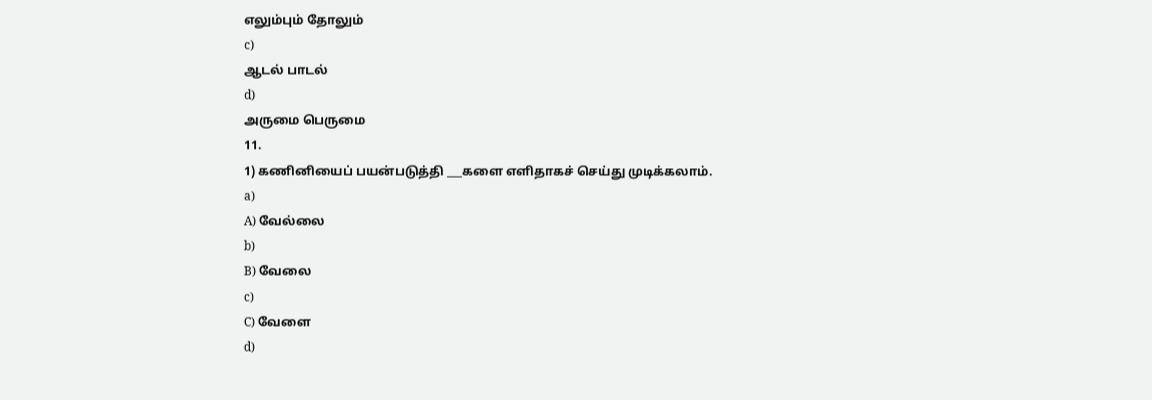எலும்பும் தோலும்
c)
ஆடல் பாடல்
d)
அருமை பெருமை
11.
1) கணினியைப் பயன்படுத்தி ___களை எளிதாகச் செய்து முடிக்கலாம்.
a)
A) வேல்லை
b)
B) வேலை
c)
C) வேளை
d)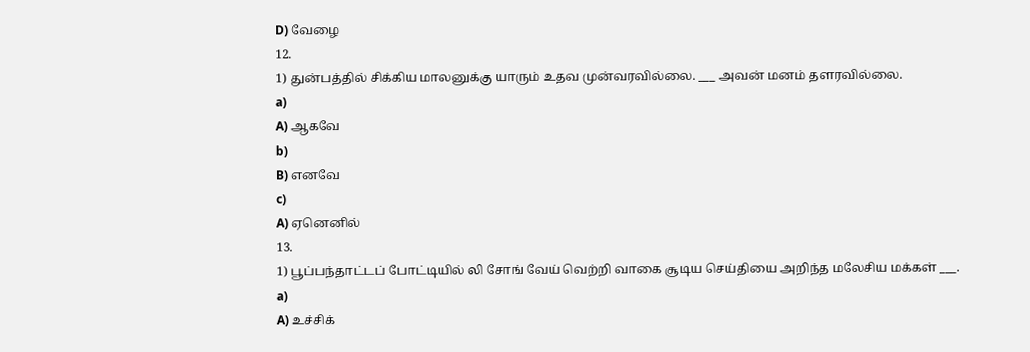D) வேழை
12.
1) துன்பத்தில் சிக்கிய மாலனுக்கு யாரும் உதவ முன்வரவில்லை. ___ அவன் மனம் தளரவில்லை.
a)
A) ஆகவே
b)
B) எனவே
c)
A) ஏனெனில்
13.
1) பூப்பந்தாட்டப் போட்டியில் லி சோங் வேய் வெற்றி வாகை சூடிய செய்தியை அறிந்த மலேசிய மக்கள் ___.
a)
A) உச்சிக்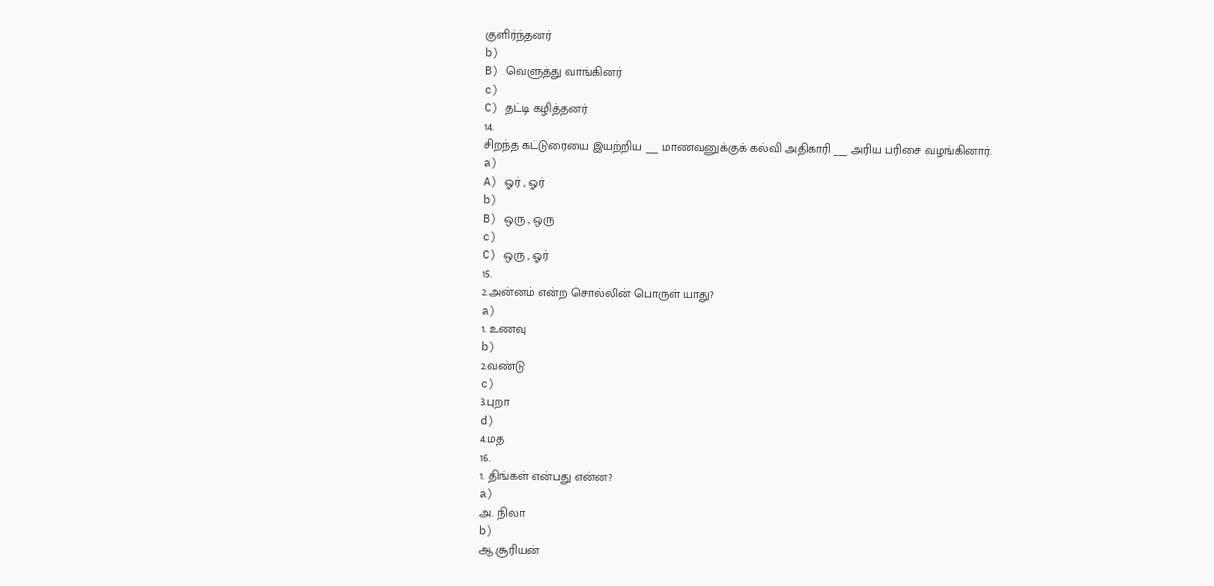குளிர்ந்தனர்
b)
B) வெளுத்து வாங்கினர்
c)
C) தட்டி கழித்தனர்
14.
சிறந்த கட்டுரையை இயற்றிய ___ மாணவனுக்குக் கல்வி அதிகாரி ___ அரிய பரிசை வழங்கினார்.
a)
A) ஓர் , ஓர்
b)
B) ஒரு , ஒரு
c)
C) ஒரு , ஓர்
15.
2.அன்னம் என்ற சொல்லின் பொருள் யாது?
a)
1. உணவு
b)
2.வண்டு
c)
3.புறா
d)
4.மத
16.
1. திங்கள் என்பது என்ன?
a)
அ. நிலா
b)
ஆ.சூரியன்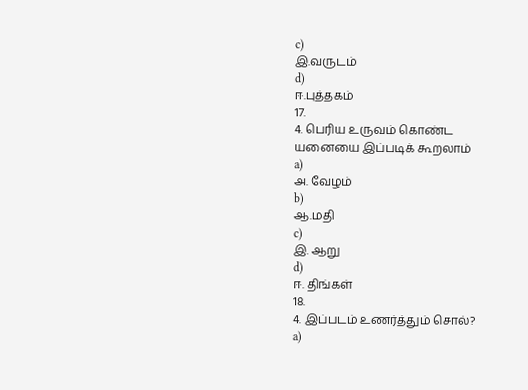c)
இ.வருடம்
d)
ஈ.புத்தகம்
17.
4. பெரிய உருவம் கொண்ட யனையை இப்படிக் கூறலாம்
a)
அ. வேழம்
b)
ஆ.மதி
c)
இ. ஆறு
d)
ஈ. திங்கள்
18.
4. இப்படம் உணர்த்தும் சொல்?
a)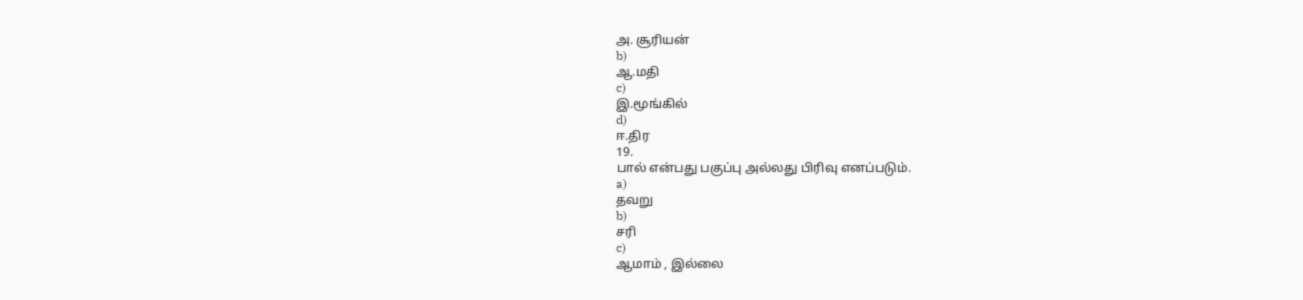அ. சூரியன்
b)
ஆ.மதி
c)
இ.மூங்கில்
d)
ஈ.திர
19.
பால் என்பது பகுப்பு அல்லது பிரிவு எனப்படும்.
a)
தவறு
b)
சரி
c)
ஆமாம் , இல்லை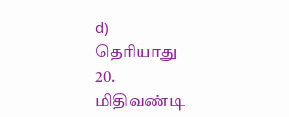d)
தெரியாது
20.
மிதிவண்டி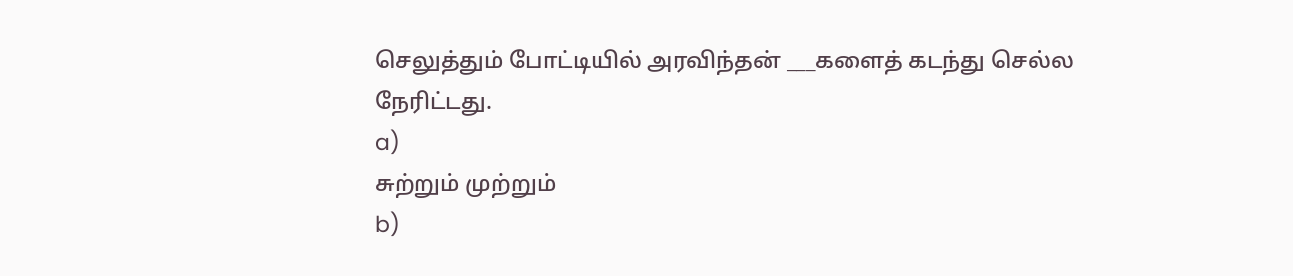செலுத்தும் போட்டியில் அரவிந்தன் ___களைத் கடந்து செல்ல நேரிட்டது.
a)
சுற்றும் முற்றும்
b)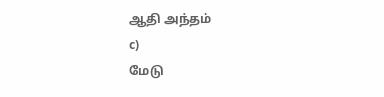ஆதி அந்தம்
c)
மேடு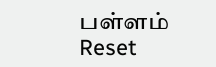பள்ளம்
Reset